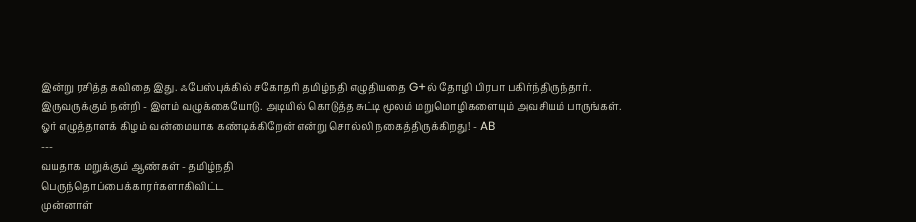இன்று ரசித்த கவிதை இது. ஃபேஸ்புக்கில் சகோதரி தமிழ்நதி எழுதியதை G+ல் தோழி பிரபா பகிர்ந்திருந்தார். இருவருக்கும் நன்றி - இளம் வழுக்கையோடு. அடியில் கொடுத்த சுட்டி மூலம் மறுமொழிகளையும் அவசியம் பாருங்கள். ஓர் எழுத்தாளக் கிழம் வன்மையாக கண்டிக்கிறேன் என்று சொல்லி நகைத்திருக்கிறது! - AB
---
வயதாக மறுக்கும் ஆண்கள் - தமிழ்நதி
பெருந்தொப்பைக்காரர்களாகிவிட்ட
முன்னாள்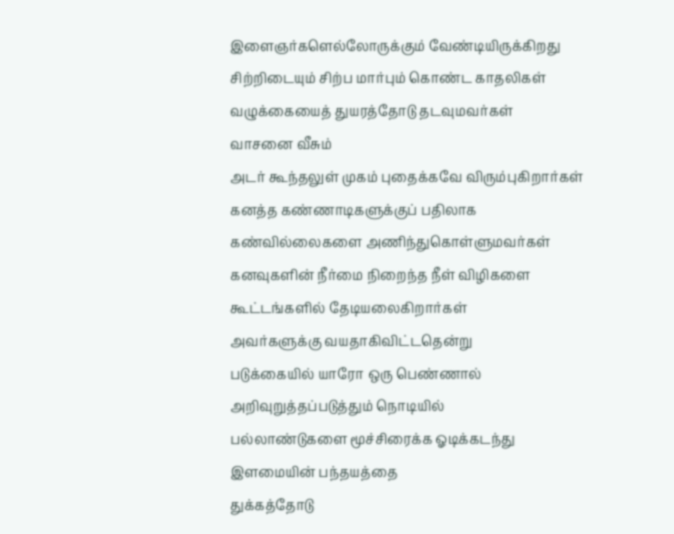இளைஞர்களெல்லோருக்கும் வேண்டியிருக்கிறது
சிற்றிடையும் சிற்ப மார்பும் கொண்ட காதலிகள்
வழுக்கையைத் துயரத்தோடு தடவுமவர்கள்
வாசனை வீசும்
அடர் கூந்தலுள் முகம் புதைக்கவே விரும்புகிறார்கள்
கனத்த கண்ணாடிகளுக்குப் பதிலாக
கண்வில்லைகளை அணிந்துகொள்ளுமவர்கள்
கனவுகளின் நீர்மை நிறைந்த நீள் விழிகளை
கூட்டங்களில் தேடியலைகிறார்கள்
அவர்களுக்கு வயதாகிவிட்டதென்று
படுக்கையில் யாரோ ஒரு பெண்ணால்
அறிவுறுத்தப்படுத்தும் நொடியில்
பல்லாண்டுகளை மூச்சிரைக்க ஓடிக்கடந்து
இளமையின் பந்தயத்தை
துக்கத்தோடு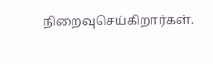நிறைவுசெய்கிறார்கள்.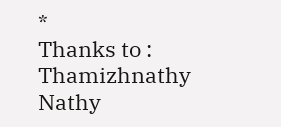*
Thanks to : Thamizhnathy Nathy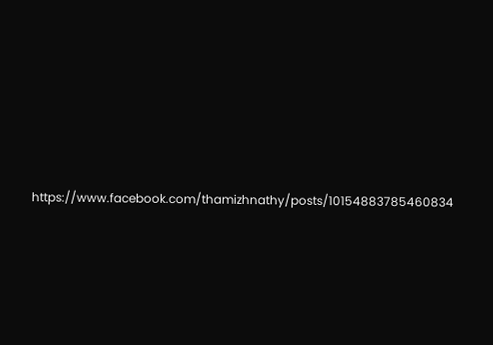https://www.facebook.com/thamizhnathy/posts/10154883785460834